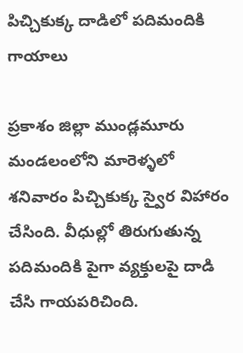పిచ్చికుక్క దాడిలో పదిమందికి గాయాలు

ప్రకాశం జిల్లా ముండ్లమూరు మండలంలోని మారెళ్ళలో శనివారం పిచ్చికుక్క స్వైర విహారం చేసింది. వీధుల్లో తిరుగుతున్న పదిమందికి పైగా వ్యక్తులపై దాడి చేసి గాయపరిచింది.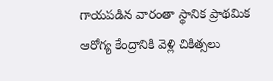గాయపడిన వారంతా స్థానిక ప్రాథమిక ఆరోగ్య కేంద్రానికి వెళ్లి చికిత్సలు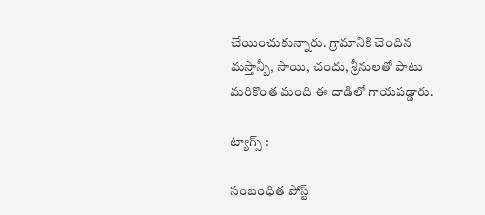చేయించుకున్నారు. గ్రామానికి చెందిన మస్తాన్బీ, సాయి, చందు, శ్రీనులతో పాటు మరికొంత మంది ఈ దాడిలో గాయపడ్డారు.

ట్యాగ్స్ :

సంబంధిత పోస్ట్